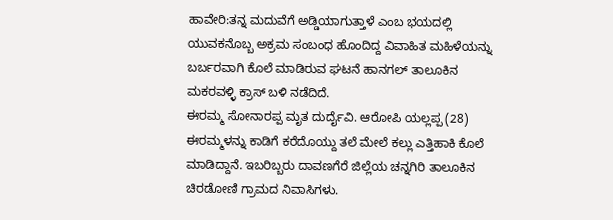ಹಾವೇರಿ:ತನ್ನ ಮದುವೆಗೆ ಅಡ್ಡಿಯಾಗುತ್ತಾಳೆ ಎಂಬ ಭಯದಲ್ಲಿ ಯುವಕನೊಬ್ಬ ಅಕ್ರಮ ಸಂಬಂಧ ಹೊಂದಿದ್ದ ವಿವಾಹಿತ ಮಹಿಳೆಯನ್ನು ಬರ್ಬರವಾಗಿ ಕೊಲೆ ಮಾಡಿರುವ ಘಟನೆ ಹಾನಗಲ್ ತಾಲೂಕಿನ ಮಕರವಳ್ಳಿ ಕ್ರಾಸ್ ಬಳಿ ನಡೆದಿದೆ.
ಈರಮ್ಮ ಸೋನಾರಪ್ಪ ಮೃತ ದುರ್ದೈವಿ. ಆರೋಪಿ ಯಲ್ಲಪ್ಪ (28) ಈರಮ್ಮಳನ್ನು ಕಾಡಿಗೆ ಕರೆದೊಯ್ದು ತಲೆ ಮೇಲೆ ಕಲ್ಲು ಎತ್ತಿಹಾಕಿ ಕೊಲೆ ಮಾಡಿದ್ದಾನೆ. ಇಬರಿಬ್ಬರು ದಾವಣಗೆರೆ ಜಿಲ್ಲೆಯ ಚನ್ನಗಿರಿ ತಾಲೂಕಿನ ಚಿರಡೋಣಿ ಗ್ರಾಮದ ನಿವಾಸಿಗಳು.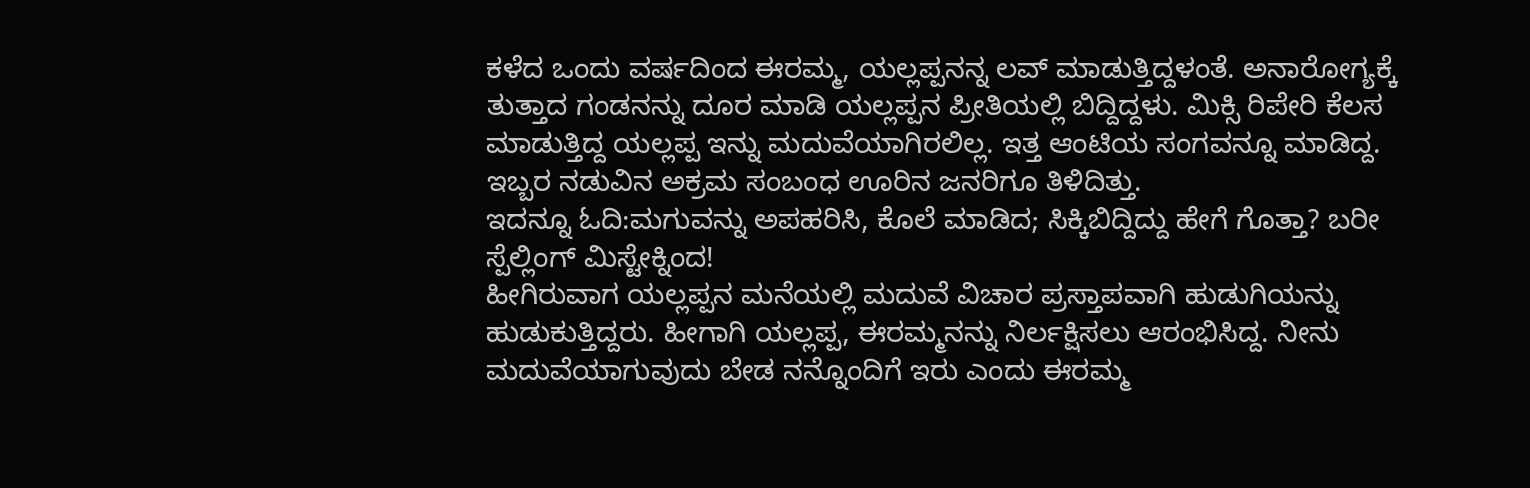ಕಳೆದ ಒಂದು ವರ್ಷದಿಂದ ಈರಮ್ಮ, ಯಲ್ಲಪ್ಪನನ್ನ ಲವ್ ಮಾಡುತ್ತಿದ್ದಳಂತೆ. ಅನಾರೋಗ್ಯಕ್ಕೆ ತುತ್ತಾದ ಗಂಡನನ್ನು ದೂರ ಮಾಡಿ ಯಲ್ಲಪ್ಪನ ಪ್ರೀತಿಯಲ್ಲಿ ಬಿದ್ದಿದ್ದಳು. ಮಿಕ್ಸಿ ರಿಪೇರಿ ಕೆಲಸ ಮಾಡುತ್ತಿದ್ದ ಯಲ್ಲಪ್ಪ ಇನ್ನು ಮದುವೆಯಾಗಿರಲಿಲ್ಲ. ಇತ್ತ ಆಂಟಿಯ ಸಂಗವನ್ನೂ ಮಾಡಿದ್ದ. ಇಬ್ಬರ ನಡುವಿನ ಅಕ್ರಮ ಸಂಬಂಧ ಊರಿನ ಜನರಿಗೂ ತಿಳಿದಿತ್ತು.
ಇದನ್ನೂ ಓದಿ:ಮಗುವನ್ನು ಅಪಹರಿಸಿ, ಕೊಲೆ ಮಾಡಿದ; ಸಿಕ್ಕಿಬಿದ್ದಿದ್ದು ಹೇಗೆ ಗೊತ್ತಾ? ಬರೀ ಸ್ಪೆಲ್ಲಿಂಗ್ ಮಿಸ್ಟೇಕ್ನಿಂದ!
ಹೀಗಿರುವಾಗ ಯಲ್ಲಪ್ಪನ ಮನೆಯಲ್ಲಿ ಮದುವೆ ವಿಚಾರ ಪ್ರಸ್ತಾಪವಾಗಿ ಹುಡುಗಿಯನ್ನು ಹುಡುಕುತ್ತಿದ್ದರು. ಹೀಗಾಗಿ ಯಲ್ಲಪ್ಪ, ಈರಮ್ಮನನ್ನು ನಿರ್ಲಕ್ಷಿಸಲು ಆರಂಭಿಸಿದ್ದ. ನೀನು ಮದುವೆಯಾಗುವುದು ಬೇಡ ನನ್ನೊಂದಿಗೆ ಇರು ಎಂದು ಈರಮ್ಮ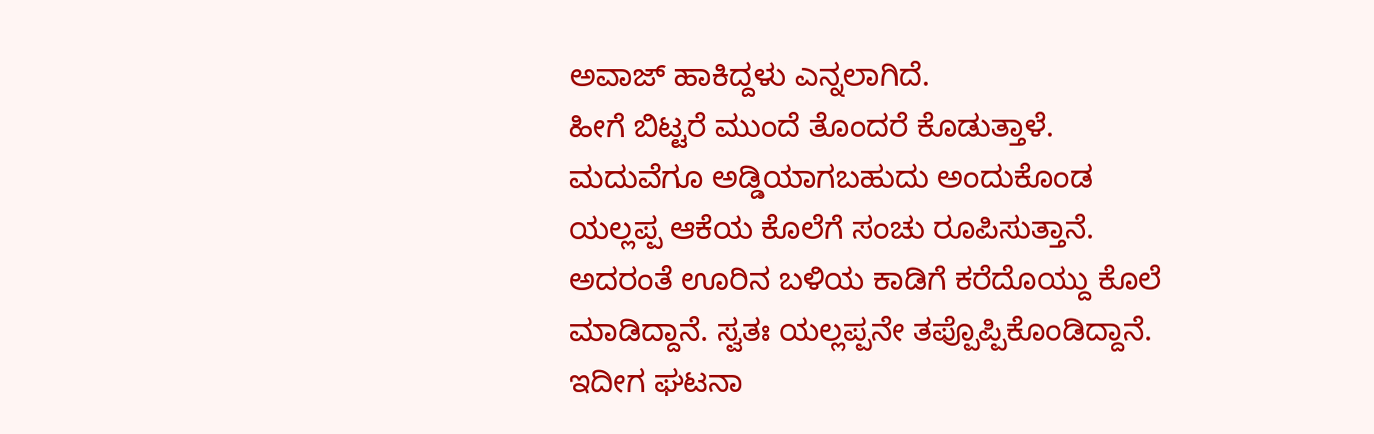ಅವಾಜ್ ಹಾಕಿದ್ದಳು ಎನ್ನಲಾಗಿದೆ.
ಹೀಗೆ ಬಿಟ್ಟರೆ ಮುಂದೆ ತೊಂದರೆ ಕೊಡುತ್ತಾಳೆ. ಮದುವೆಗೂ ಅಡ್ಡಿಯಾಗಬಹುದು ಅಂದುಕೊಂಡ ಯಲ್ಲಪ್ಪ ಆಕೆಯ ಕೊಲೆಗೆ ಸಂಚು ರೂಪಿಸುತ್ತಾನೆ. ಅದರಂತೆ ಊರಿನ ಬಳಿಯ ಕಾಡಿಗೆ ಕರೆದೊಯ್ದು ಕೊಲೆ ಮಾಡಿದ್ದಾನೆ. ಸ್ವತಃ ಯಲ್ಲಪ್ಪನೇ ತಪ್ಪೊಪ್ಪಿಕೊಂಡಿದ್ದಾನೆ.
ಇದೀಗ ಘಟನಾ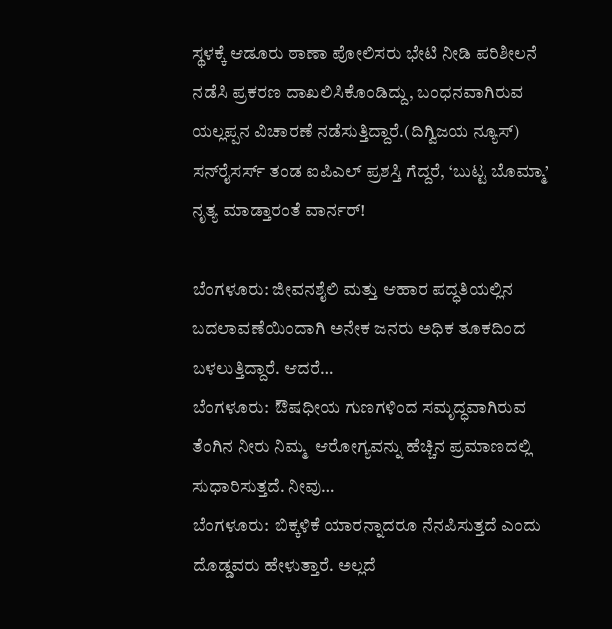ಸ್ಥಳಕ್ಕೆ ಆಡೂರು ಠಾಣಾ ಪೋಲಿಸರು ಭೇಟಿ ನೀಡಿ ಪರಿಶೀಲನೆ ನಡೆಸಿ ಪ್ರಕರಣ ದಾಖಲಿಸಿಕೊಂಡಿದ್ದು, ಬಂಧನವಾಗಿರುವ ಯಲ್ಲಪ್ಪನ ವಿಚಾರಣೆ ನಡೆಸುತ್ತಿದ್ದಾರೆ.(ದಿಗ್ವಿಜಯ ನ್ಯೂಸ್)
ಸನ್‌ರೈಸರ್ಸ್‌ ತಂಡ ಐಪಿಎಲ್ ಪ್ರಶಸ್ತಿ ಗೆದ್ದರೆ, ‘ಬುಟ್ಟ ಬೊಮ್ಮಾ’ ನೃತ್ಯ ಮಾಡ್ತಾರಂತೆ ವಾರ್ನರ್!

ಬೆಂಗಳೂರು: ಜೀವನಶೈಲಿ ಮತ್ತು ಆಹಾರ ಪದ್ಧತಿಯಲ್ಲಿನ ಬದಲಾವಣೆಯಿಂದಾಗಿ ಅನೇಕ ಜನರು ಅಧಿಕ ತೂಕದಿಂದ ಬಳಲುತ್ತಿದ್ದಾರೆ. ಆದರೆ…
ಬೆಂಗಳೂರು:  ಔಷಧೀಯ ಗುಣಗಳಿಂದ ಸಮೃದ್ಧವಾಗಿರುವ ತೆಂಗಿನ ನೀರು ನಿಮ್ಮ  ಆರೋಗ್ಯವನ್ನು ಹೆಚ್ಚಿನ ಪ್ರಮಾಣದಲ್ಲಿ ಸುಧಾರಿಸುತ್ತದೆ. ನೀವು…
ಬೆಂಗಳೂರು:  ಬಿಕ್ಕಳಿಕೆ ಯಾರನ್ನಾದರೂ ನೆನಪಿಸುತ್ತದೆ ಎಂದು ದೊಡ್ಡವರು ಹೇಳುತ್ತಾರೆ. ಅಲ್ಲದೆ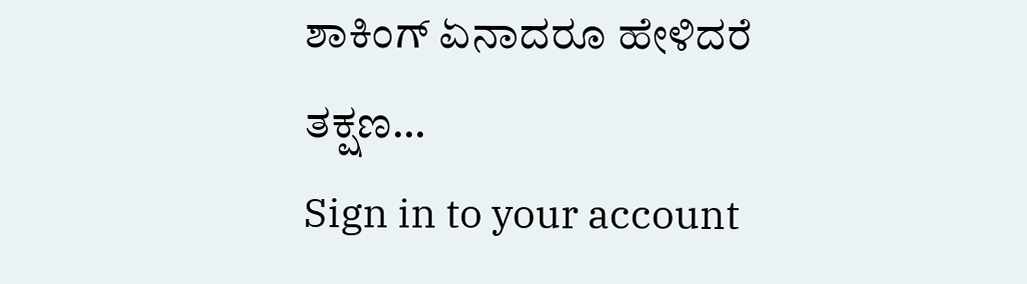ಶಾಕಿಂಗ್ ಏನಾದರೂ ಹೇಳಿದರೆ ತಕ್ಷಣ…
Sign in to your account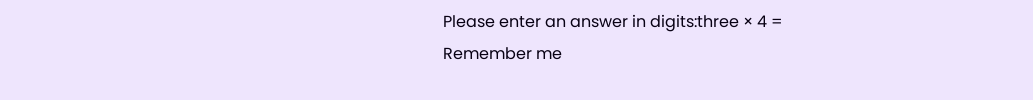Please enter an answer in digits:three × 4 =
Remember me